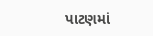પાટણમાં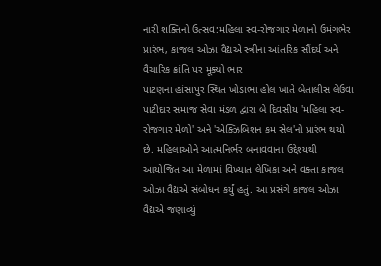નારી શક્તિનો ઉત્સવ:મહિલા સ્વ-રોજગાર મેળાનો ઉમંગભેર પ્રારંભ, કાજલ ઓઝા વૈદ્યએ સ્ત્રીના આંતરિક સૌંદર્ય અને વૈચારિક ક્રાંતિ પર મૂક્યો ભાર
પાટણના હાંસાપુર સ્થિત ખોડાભા હોલ ખાતે બેતાલીસ લેઉવા પાટીદાર સમાજ સેવા મંડળ દ્વારા બે દિવસીય 'મહિલા સ્વ-રોજગાર મેળો' અને 'એક્ઝિબિશન કમ સેલ'નો પ્રારંભ થયો છે. મહિલાઓને આત્મનિર્ભર બનાવવાના ઉદ્દેશ્યથી આયોજિત આ મેળામાં વિખ્યાત લેખિકા અને વક્તા કાજલ ઓઝા વૈદ્યએ સંબોધન કર્યું હતું. આ પ્રસંગે કાજલ ઓઝા વૈદ્યએ જણાવ્યું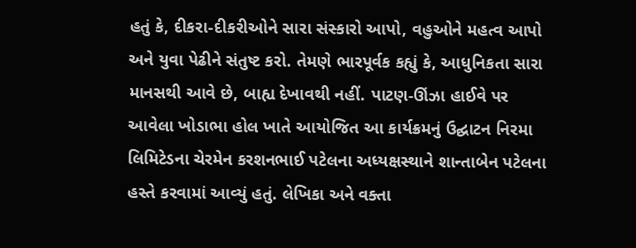હતું કે, દીકરા-દીકરીઓને સારા સંસ્કારો આપો, વહુઓને મહત્વ આપો અને યુવા પેઢીને સંતુષ્ટ કરો. તેમણે ભારપૂર્વક કહ્યું કે, આધુનિકતા સારા માનસથી આવે છે, બાહ્ય દેખાવથી નહીં. પાટણ-ઊંઝા હાઈવે પર આવેલા ખોડાભા હોલ ખાતે આયોજિત આ કાર્યક્રમનું ઉદ્ઘાટન નિરમા લિમિટેડના ચેરમેન કરશનભાઈ પટેલના અધ્યક્ષસ્થાને શાન્તાબેન પટેલના હસ્તે કરવામાં આવ્યું હતું. લેખિકા અને વક્તા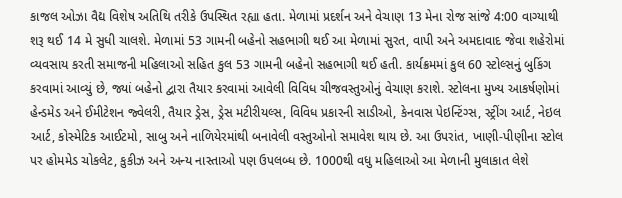કાજલ ઓઝા વૈદ્ય વિશેષ અતિથિ તરીકે ઉપસ્થિત રહ્યા હતા. મેળામાં પ્રદર્શન અને વેચાણ 13 મેના રોજ સાંજે 4:00 વાગ્યાથી શરૂ થઈ 14 મે સુધી ચાલશે. મેળામાં 53 ગામની બહેનો સહભાગી થઈ આ મેળામાં સુરત, વાપી અને અમદાવાદ જેવા શહેરોમાં વ્યવસાય કરતી સમાજની મહિલાઓ સહિત કુલ 53 ગામની બહેનો સહભાગી થઈ હતી. કાર્યક્રમમાં કુલ 60 સ્ટોલ્સનું બુકિંગ કરવામાં આવ્યું છે, જ્યાં બહેનો દ્વારા તૈયાર કરવામાં આવેલી વિવિધ ચીજવસ્તુઓનું વેચાણ કરાશે. સ્ટોલના મુખ્ય આકર્ષણોમાં હેન્ડમેડ અને ઈમીટેશન જ્વેલરી, તૈયાર ડ્રેસ, ડ્રેસ મટીરીયલ્સ, વિવિધ પ્રકારની સાડીઓ, કેનવાસ પેઇન્ટિંગ્સ, સ્ટ્રીંગ આર્ટ, નેઇલ આર્ટ, કોસ્મેટિક આઈટમો, સાબુ અને નાળિયેરમાંથી બનાવેલી વસ્તુઓનો સમાવેશ થાય છે. આ ઉપરાંત, ખાણી-પીણીના સ્ટોલ પર હોમમેડ ચોકલેટ, કુકીઝ અને અન્ય નાસ્તાઓ પણ ઉપલબ્ધ છે. 1000થી વધુ મહિલાઓ આ મેળાની મુલાકાત લેશે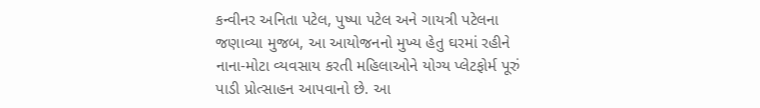કન્વીનર અનિતા પટેલ, પુષ્પા પટેલ અને ગાયત્રી પટેલના જણાવ્યા મુજબ, આ આયોજનનો મુખ્ય હેતુ ઘરમાં રહીને નાના-મોટા વ્યવસાય કરતી મહિલાઓને યોગ્ય પ્લેટફોર્મ પૂરું પાડી પ્રોત્સાહન આપવાનો છે. આ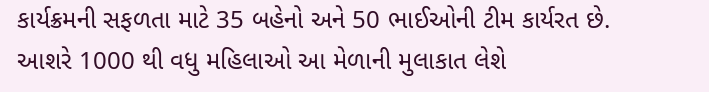કાર્યક્રમની સફળતા માટે 35 બહેનો અને 50 ભાઈઓની ટીમ કાર્યરત છે. આશરે 1000 થી વધુ મહિલાઓ આ મેળાની મુલાકાત લેશે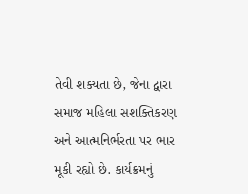તેવી શક્યતા છે, જેના દ્વારા સમાજ મહિલા સશક્તિકરણ અને આત્મનિર્ભરતા પર ભાર મૂકી રહ્યો છે. કાર્યક્રમનું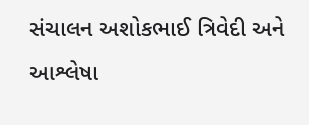સંચાલન અશોકભાઈ ત્રિવેદી અને આશ્લેષા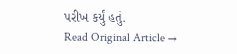પરીખ કર્યું હતું.
Read Original Article →